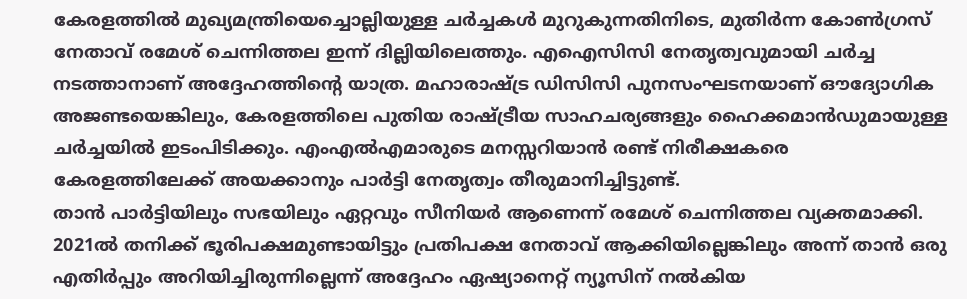കേരളത്തിൽ മുഖ്യമന്ത്രിയെച്ചൊല്ലിയുള്ള ചർച്ചകൾ മുറുകുന്നതിനിടെ, മുതിർന്ന കോൺഗ്രസ് നേതാവ് രമേശ് ചെന്നിത്തല ഇന്ന് ദില്ലിയിലെത്തും. എഐസിസി നേതൃത്വവുമായി ചർച്ച നടത്താനാണ് അദ്ദേഹത്തിന്റെ യാത്ര. മഹാരാഷ്ട്ര ഡിസിസി പുനസംഘടനയാണ് ഔദ്യോഗിക അജണ്ടയെങ്കിലും, കേരളത്തിലെ പുതിയ രാഷ്ട്രീയ സാഹചര്യങ്ങളും ഹൈക്കമാൻഡുമായുള്ള ചർച്ചയിൽ ഇടംപിടിക്കും. എംഎൽഎമാരുടെ മനസ്സറിയാൻ രണ്ട് നിരീക്ഷകരെ കേരളത്തിലേക്ക് അയക്കാനും പാർട്ടി നേതൃത്വം തീരുമാനിച്ചിട്ടുണ്ട്.
താൻ പാർട്ടിയിലും സഭയിലും ഏറ്റവും സീനിയർ ആണെന്ന് രമേശ് ചെന്നിത്തല വ്യക്തമാക്കി. 2021ൽ തനിക്ക് ഭൂരിപക്ഷമുണ്ടായിട്ടും പ്രതിപക്ഷ നേതാവ് ആക്കിയില്ലെങ്കിലും അന്ന് താൻ ഒരു എതിർപ്പും അറിയിച്ചിരുന്നില്ലെന്ന് അദ്ദേഹം ഏഷ്യാനെറ്റ് ന്യൂസിന് നൽകിയ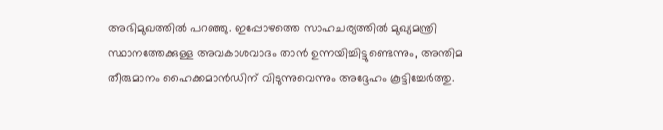അഭിമുഖത്തിൽ പറഞ്ഞു. ഇപ്പോഴത്തെ സാഹചര്യത്തിൽ മുഖ്യമന്ത്രി സ്ഥാനത്തേക്കുള്ള അവകാശവാദം താൻ ഉന്നയിച്ചിട്ടുണ്ടെന്നും, അന്തിമ തീരുമാനം ഹൈക്കമാൻഡിന് വിടുന്നുവെന്നും അദ്ദേഹം കൂട്ടിച്ചേർത്തു.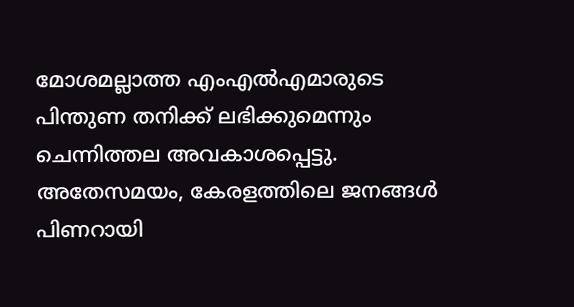മോശമല്ലാത്ത എംഎൽഎമാരുടെ പിന്തുണ തനിക്ക് ലഭിക്കുമെന്നും ചെന്നിത്തല അവകാശപ്പെട്ടു.
അതേസമയം, കേരളത്തിലെ ജനങ്ങൾ പിണറായി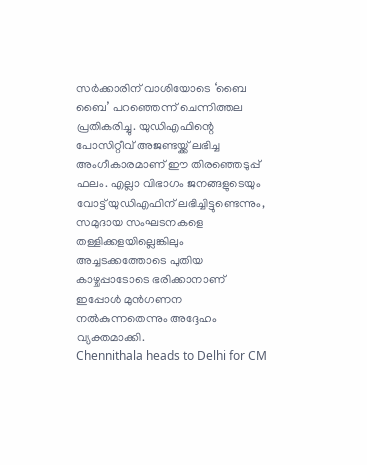സർക്കാരിന് വാശിയോടെ ‘ബൈ ബൈ’ പറഞ്ഞെന്ന് ചെന്നിത്തല പ്രതികരിച്ചു. യുഡിഎഫിന്റെ പോസിറ്റീവ് അജണ്ടയ്ക്ക് ലഭിച്ച അംഗീകാരമാണ് ഈ തിരഞ്ഞെടുപ്പ് ഫലം. എല്ലാ വിഭാഗം ജനങ്ങളുടെയും വോട്ട് യുഡിഎഫിന് ലഭിച്ചിട്ടുണ്ടെന്നും, സമുദായ സംഘടനകളെ തള്ളിക്കളയില്ലെങ്കിലും അച്ചടക്കത്തോടെ പുതിയ കാഴ്ചപ്പാടോടെ ഭരിക്കാനാണ് ഇപ്പോൾ മുൻഗണന നൽകുന്നതെന്നും അദ്ദേഹം വ്യക്തമാക്കി.
Chennithala heads to Delhi for CM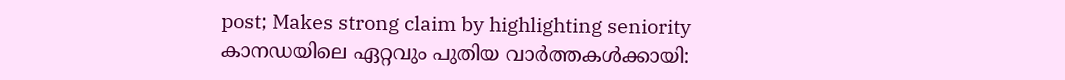post; Makes strong claim by highlighting seniority
കാനഡയിലെ ഏറ്റവും പുതിയ വാർത്തകൾക്കായി: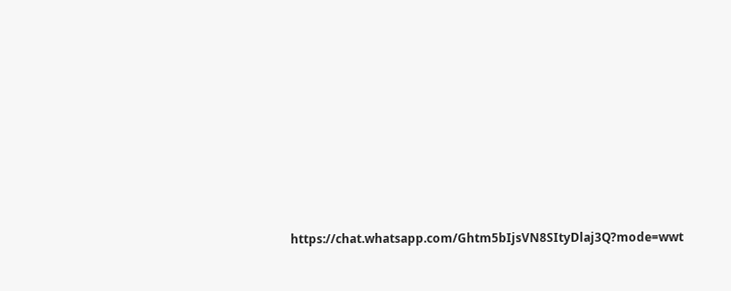https://chat.whatsapp.com/Ghtm5bIjsVN8SItyDlaj3Q?mode=wwt